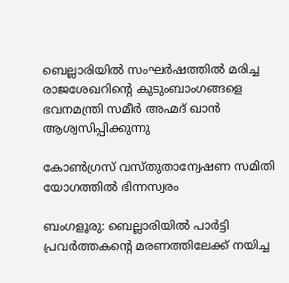ബെല്ലാരിയിൽ സംഘർഷത്തിൽ മരിച്ച രാജശേഖറിന്റെ കുടുംബാംഗങ്ങളെ ഭവനമന്ത്രി സമീർ അഹ്മദ് ഖാൻ ആശ്വസിപ്പിക്കുന്നു

കോൺഗ്രസ് വസ്തുതാന്വേഷണ സമിതി യോഗത്തിൽ ഭിന്നസ്വരം

ബംഗളൂരു: ബെല്ലാരിയിൽ പാർട്ടി പ്രവർത്തകന്റെ മരണത്തിലേക്ക് നയിച്ച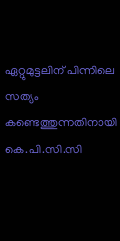ഏറ്റുമുട്ടലിന് പിന്നിലെ സത്യം കണ്ടെത്തുന്നതിനായി കെ.പി.സി.സി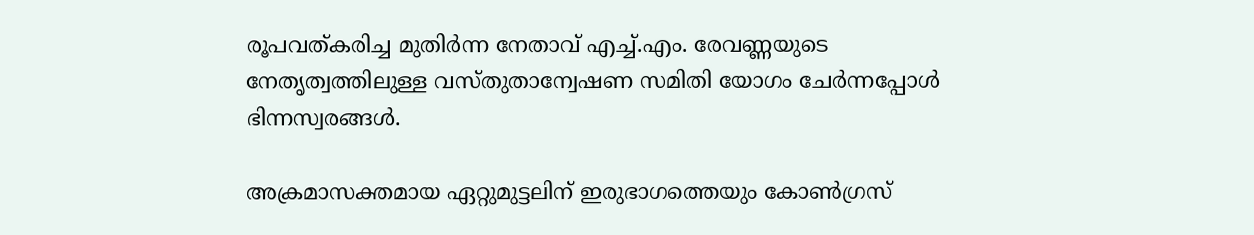രൂപവത്കരിച്ച മുതിർന്ന നേതാവ് എച്ച്.എം. രേവണ്ണയുടെ നേതൃത്വത്തിലുള്ള വസ്തുതാന്വേഷണ സമിതി യോഗം ചേർന്നപ്പോൾ ഭിന്നസ്വരങ്ങൾ.

അക്രമാസക്തമായ ഏറ്റുമുട്ടലിന് ഇരുഭാഗത്തെയും കോൺഗ്രസ്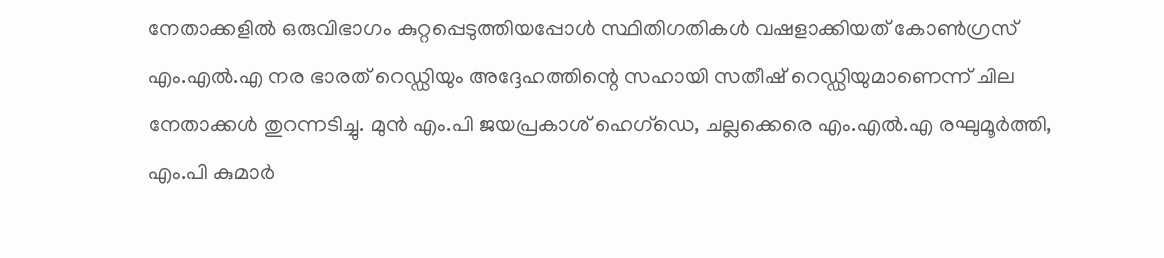നേതാക്കളിൽ ഒരുവിഭാഗം കുറ്റപ്പെടുത്തിയപ്പോൾ സ്ഥിതിഗതികൾ വഷളാക്കിയത് കോൺഗ്രസ് എം.എൽ.എ നര ഭാരത് റെഡ്ഡിയും അദ്ദേഹത്തിന്റെ സഹായി സതീഷ് റെഡ്ഡിയുമാണെന്ന് ചില നേതാക്കൾ തുറന്നടിച്ചു. മുൻ എം.പി ജയപ്രകാശ് ഹെഗ്‌ഡെ, ചല്ലക്കെരെ എം.എൽ.എ രഘുമൂർത്തി, എം.പി കുമാർ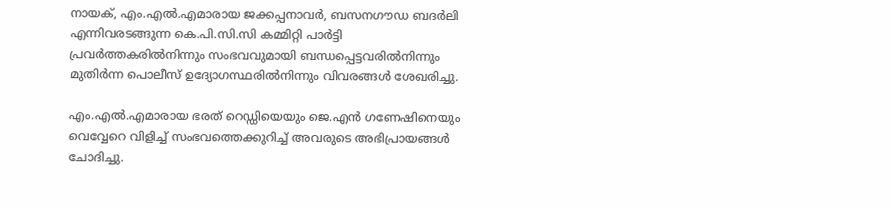നായക്, എം.എൽ.എമാരായ ജക്കപ്പനാവർ, ബസനഗൗഡ ബദർലി എന്നിവരടങ്ങുന്ന കെ.പി.സി.സി കമ്മിറ്റി പാർട്ടി പ്രവർത്തകരിൽനിന്നും സംഭവവുമായി ബന്ധപ്പെട്ടവരിൽനിന്നും മുതിർന്ന പൊലീസ് ഉദ്യോഗസ്ഥരിൽനിന്നും വിവരങ്ങൾ ശേഖരിച്ചു.

എം.എൽ.എമാരായ ഭരത് റെഡ്ഡിയെയും ജെ.എൻ ഗണേഷിനെയും വെവ്വേറെ വിളിച്ച് സംഭവത്തെക്കുറിച്ച് അവരുടെ അഭിപ്രായങ്ങൾ ചോദിച്ചു.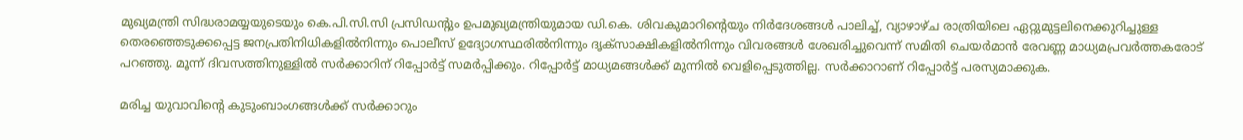മുഖ്യമന്ത്രി സിദ്ധരാമയ്യയുടെയും കെ.പി.സി.സി പ്രസിഡന്റും ഉപമുഖ്യമന്ത്രിയുമായ ഡി.കെ. ശിവകുമാറിന്റെയും നിർദേശങ്ങൾ പാലിച്ച്, വ്യാഴാഴ്ച രാത്രിയിലെ ഏറ്റുമുട്ടലിനെക്കുറിച്ചുള്ള തെരഞ്ഞെടുക്കപ്പെട്ട ജനപ്രതിനിധികളിൽനിന്നും പൊലീസ് ഉദ്യോഗസ്ഥരിൽനിന്നും ദൃക്‌സാക്ഷികളിൽനിന്നും വിവരങ്ങൾ ശേഖരിച്ചുവെന്ന് സമിതി ചെയർമാൻ രേവണ്ണ മാധ്യമപ്രവർത്തകരോട് പറഞ്ഞു. മൂന്ന് ദിവസത്തിനുള്ളിൽ സർക്കാറിന് റിപ്പോർട്ട് സമർപ്പിക്കും. റിപ്പോർട്ട് മാധ്യമങ്ങൾക്ക് മുന്നിൽ വെളിപ്പെടുത്തില്ല. സർക്കാറാണ് റിപ്പോർട്ട് പരസ്യമാക്കുക.

മരിച്ച യുവാവിന്റെ കുടുംബാംഗങ്ങൾക്ക് സർക്കാറും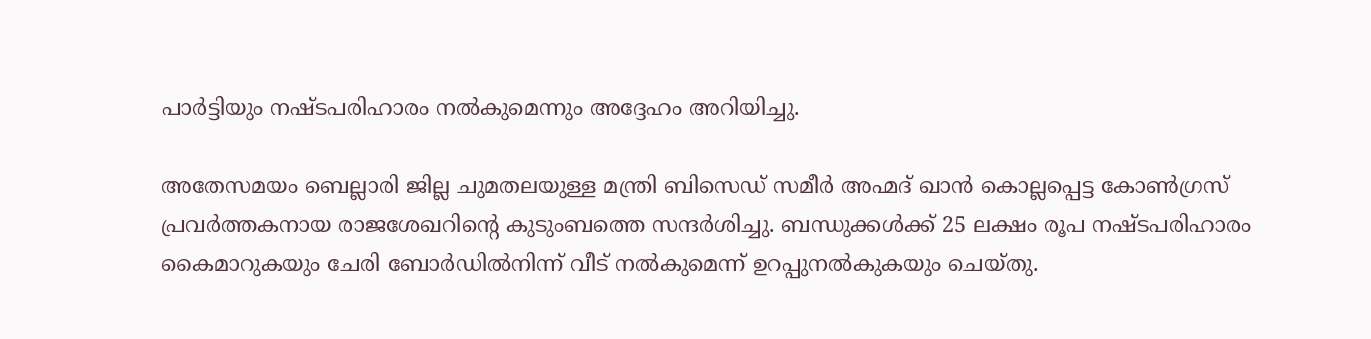പാർട്ടിയും നഷ്ടപരിഹാരം നൽകുമെന്നും അദ്ദേഹം അറിയിച്ചു.

അതേസമയം ബെല്ലാരി ജില്ല ചുമതലയുള്ള മന്ത്രി ബിസെഡ് സമീർ അഹ്മദ് ഖാൻ കൊല്ലപ്പെട്ട കോൺഗ്രസ് പ്രവർത്തകനായ രാജശേഖറിന്റെ കുടുംബത്തെ സന്ദർശിച്ചു. ബന്ധുക്കൾക്ക് 25 ലക്ഷം രൂപ നഷ്ടപരിഹാരം കൈമാറുകയും ചേരി ബോർഡിൽനിന്ന് വീട് നൽകുമെന്ന് ഉറപ്പുനൽകുകയും ചെയ്തു.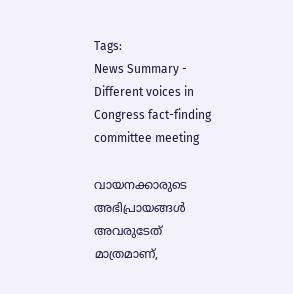Tags:
News Summary - Different voices in Congress fact-finding committee meeting

വായനക്കാരുടെ അഭിപ്രായങ്ങള്‍ അവരുടേത് മാത്രമാണ്,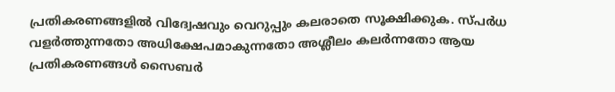പ്രതികരണങ്ങളിൽ വിദ്വേഷവും വെറുപ്പും കലരാതെ സൂക്ഷിക്കുക. സ്പർധ വളർത്തുന്നതോ അധിക്ഷേപമാകുന്നതോ അശ്ലീലം കലർന്നതോ ആയ പ്രതികരണങ്ങൾ സൈബർ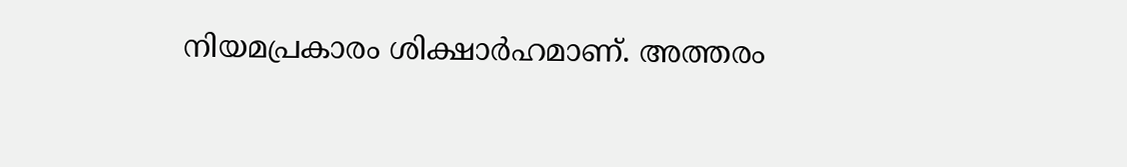നിയമപ്രകാരം ശിക്ഷാർഹമാണ്. അത്തരം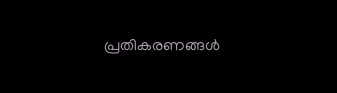പ്രതികരണങ്ങൾ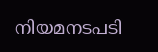നിയമനടപടി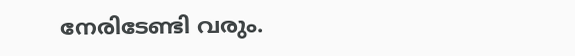നേരിടേണ്ടി വരും.